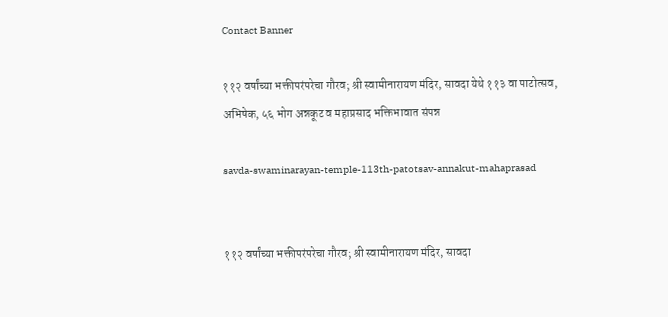Contact Banner

११२ वर्षांच्या भक्तीपरंपरेचा गौरव; श्री स्वामीनारायण मंदिर, सावदा येथे ११३ वा पाटोत्सव, अभिषेक, ५६ भोग अन्नकूट व महाप्रसाद भक्तिभावात संपन्न

savda-swaminarayan-temple-113th-patotsav-annakut-mahaprasad


११२ वर्षांच्या भक्तीपरंपरेचा गौरव; श्री स्वामीनारायण मंदिर, सावदा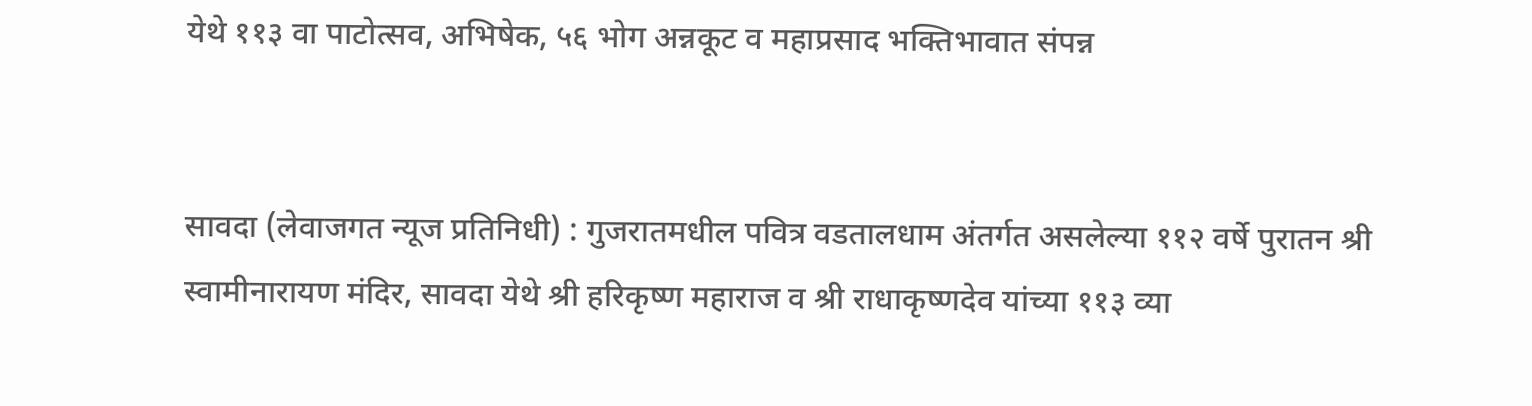येथे ११३ वा पाटोत्सव, अभिषेक, ५६ भोग अन्नकूट व महाप्रसाद भक्तिभावात संपन्न


सावदा (लेवाजगत न्यूज प्रतिनिधी) : गुजरातमधील पवित्र वडतालधाम अंतर्गत असलेल्या ११२ वर्षे पुरातन श्री स्वामीनारायण मंदिर, सावदा येथे श्री हरिकृष्ण महाराज व श्री राधाकृष्णदेव यांच्या ११३ व्या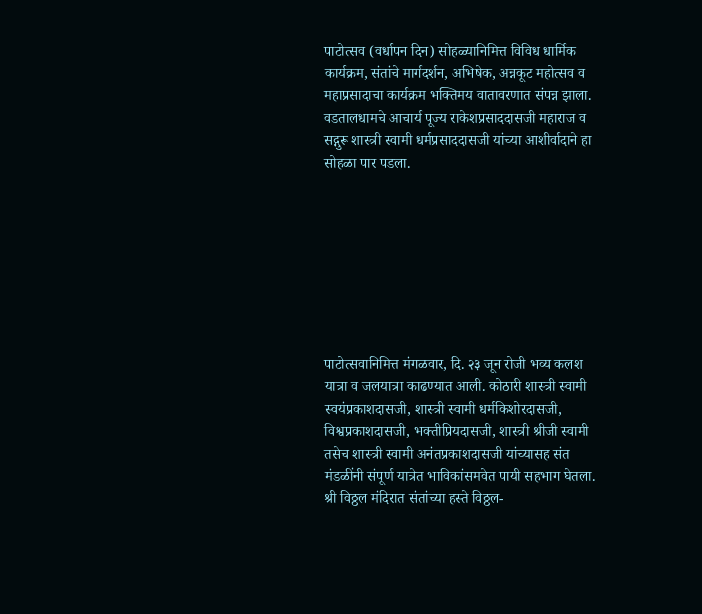पाटोत्सव (वर्धापन दिन) सोहळ्यानिमित्त विविध धार्मिक कार्यक्रम, संतांचे मार्गदर्शन, अभिषेक, अन्नकूट महोत्सव व महाप्रसादाचा कार्यक्रम भक्तिमय वातावरणात संपन्न झाला. वडतालधामचे आचार्य पूज्य राकेशप्रसाददासजी महाराज व सद्गुरू शास्त्री स्वामी धर्मप्रसाददासजी यांच्या आशीर्वादाने हा सोहळा पार पडला.








पाटोत्सवानिमित्त मंगळवार, दि. २३ जून रोजी भव्य कलश यात्रा व जलयात्रा काढण्यात आली. कोठारी शास्त्री स्वामी स्वयंप्रकाशदासजी, शास्त्री स्वामी धर्मकिशोरदासजी, विश्वप्रकाशदासजी, भक्तीप्रियदासजी, शास्त्री श्रीजी स्वामी तसेच शास्त्री स्वामी अनंतप्रकाशदासजी यांच्यासह संत मंडळींनी संपूर्ण यात्रेत भाविकांसमवेत पायी सहभाग घेतला. श्री विठ्ठल मंदिरात संतांच्या हस्ते विठ्ठल-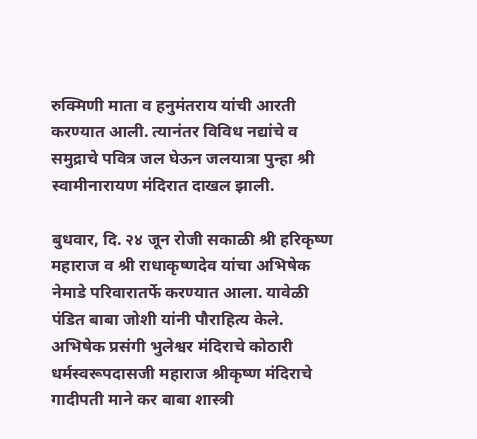रुक्मिणी माता व हनुमंतराय यांची आरती करण्यात आली. त्यानंतर विविध नद्यांचे व समुद्राचे पवित्र जल घेऊन जलयात्रा पुन्हा श्री स्वामीनारायण मंदिरात दाखल झाली.

बुधवार, दि. २४ जून रोजी सकाळी श्री हरिकृष्ण महाराज व श्री राधाकृष्णदेव यांचा अभिषेक नेमाडे परिवारातर्फे करण्यात आला. यावेळी पंडित बाबा जोशी यांनी पौराहित्य केले. अभिषेक प्रसंगी भुलेश्वर मंदिराचे कोठारी धर्मस्वरूपदासजी महाराज श्रीकृष्ण मंदिराचे गादीपती माने कर बाबा शास्त्री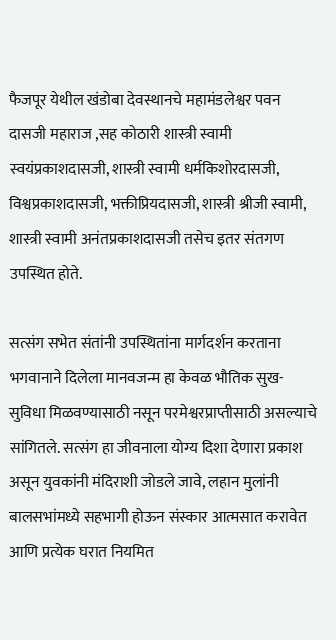फैजपूर येथील खंडोबा देवस्थानचे महामंडलेश्वर पवन दासजी महाराज ,सह कोठारी शास्त्री स्वामी स्वयंप्रकाशदासजी, शास्त्री स्वामी धर्मकिशोरदासजी, विश्वप्रकाशदासजी, भक्तीप्रियदासजी, शास्त्री श्रीजी स्वामी, शास्त्री स्वामी अनंतप्रकाशदासजी तसेच इतर संतगण उपस्थित होते.

सत्संग सभेत संतांनी उपस्थितांना मार्गदर्शन करताना भगवानाने दिलेला मानवजन्म हा केवळ भौतिक सुख-सुविधा मिळवण्यासाठी नसून परमेश्वरप्राप्तीसाठी असल्याचे सांगितले. सत्संग हा जीवनाला योग्य दिशा देणारा प्रकाश असून युवकांनी मंदिराशी जोडले जावे, लहान मुलांनी बालसभांमध्ये सहभागी होऊन संस्कार आत्मसात करावेत आणि प्रत्येक घरात नियमित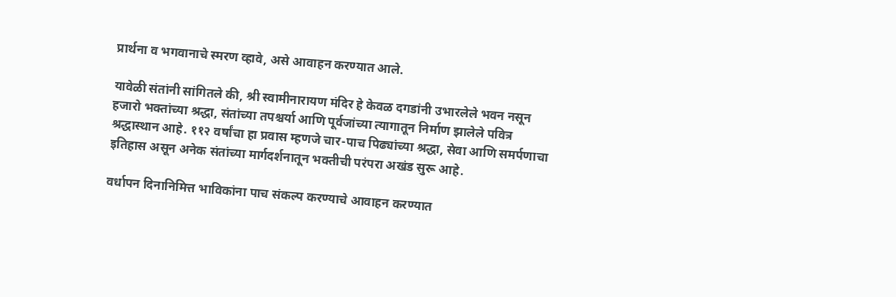प्रार्थना व भगवानाचे स्मरण व्हावे, असे आवाहन करण्यात आले.

यावेळी संतांनी सांगितले की, श्री स्वामीनारायण मंदिर हे केवळ दगडांनी उभारलेले भवन नसून हजारो भक्तांच्या श्रद्धा, संतांच्या तपश्चर्या आणि पूर्वजांच्या त्यागातून निर्माण झालेले पवित्र श्रद्धास्थान आहे. ११२ वर्षांचा हा प्रवास म्हणजे चार-पाच पिढ्यांच्या श्रद्धा, सेवा आणि समर्पणाचा इतिहास असून अनेक संतांच्या मार्गदर्शनातून भक्तीची परंपरा अखंड सुरू आहे.

वर्धापन दिनानिमित्त भाविकांना पाच संकल्प करण्याचे आवाहन करण्यात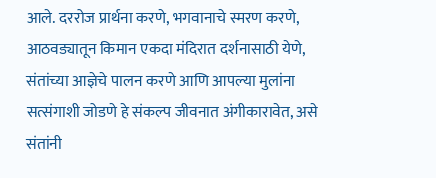आले. दररोज प्रार्थना करणे, भगवानाचे स्मरण करणे, आठवड्यातून किमान एकदा मंदिरात दर्शनासाठी येणे, संतांच्या आज्ञेचे पालन करणे आणि आपल्या मुलांना सत्संगाशी जोडणे हे संकल्प जीवनात अंगीकारावेत, असे संतांनी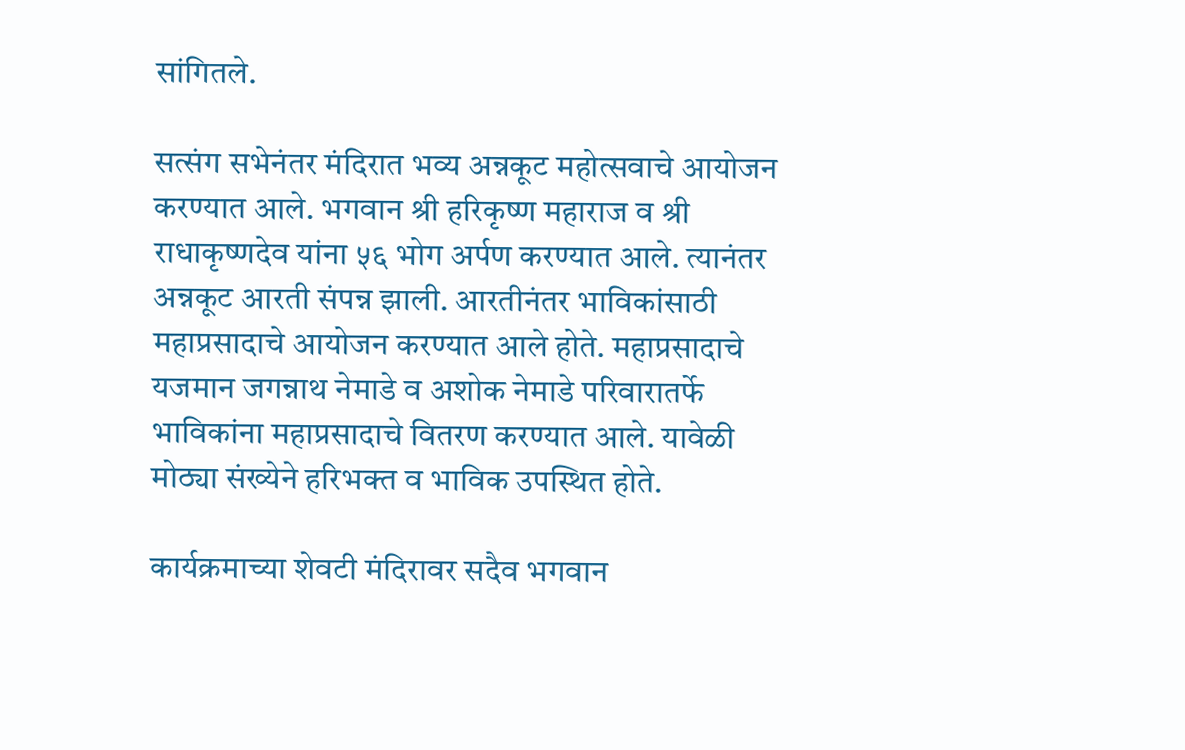सांगितले.

सत्संग सभेनंतर मंदिरात भव्य अन्नकूट महोत्सवाचे आयोजन करण्यात आले. भगवान श्री हरिकृष्ण महाराज व श्री राधाकृष्णदेव यांना ५६ भोग अर्पण करण्यात आले. त्यानंतर अन्नकूट आरती संपन्न झाली. आरतीनंतर भाविकांसाठी महाप्रसादाचे आयोजन करण्यात आले होते. महाप्रसादाचे यजमान जगन्नाथ नेमाडे व अशोक नेमाडे परिवारातर्फे भाविकांना महाप्रसादाचे वितरण करण्यात आले. यावेळी मोठ्या संख्येने हरिभक्त व भाविक उपस्थित होते.

कार्यक्रमाच्या शेवटी मंदिरावर सदैव भगवान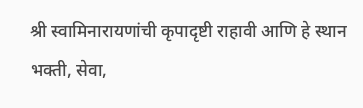श्री स्वामिनारायणांची कृपादृष्टी राहावी आणि हे स्थान भक्ती, सेवा,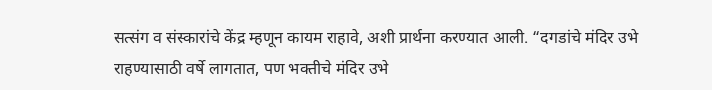सत्संग व संस्कारांचे केंद्र म्हणून कायम राहावे, अशी प्रार्थना करण्यात आली. “दगडांचे मंदिर उभे राहण्यासाठी वर्षे लागतात, पण भक्तीचे मंदिर उभे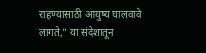राहण्यासाठी आयुष्य घालवावे लागते,” या संदेशातून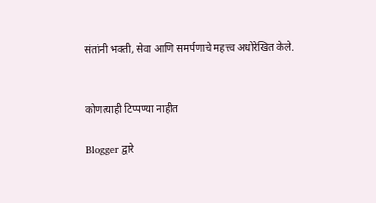संतांनी भक्ती, सेवा आणि समर्पणाचे महत्त्व अधोरेखित केले.


कोणत्याही टिप्पण्‍या नाहीत

Blogger द्वारे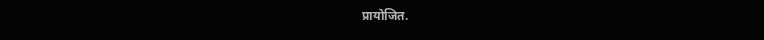प्रायोजित.